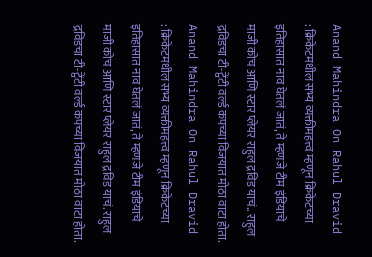Anand Mahindra On Rahul Dravid : क्रिकेटमधील सभ्य व्यक्तीमहत्त्व म्हणून क्रिकेटच्या इतिहासात नाव घेतलं जातं, ते म्हणजे टीम इंडियाचे माजी कोच आणि स्टार प्लेयर राहुल द्रविड याचं.. राहुल द्रविडचा टी-ट्वेंटी वर्ल्ड कपच्या विजयात मोठा वाटा होता.
Anand Mahindra On Rahul Dravid : क्रिकेटमधील सभ्य व्यक्तीमहत्त्व म्हणून क्रिकेटच्या इतिहासात नाव घेतलं जातं, ते म्हणजे टीम इंडियाचे माजी कोच आणि स्टार प्लेयर राहुल द्रविड याचं. राहुल द्रविडचा टी-ट्वेंटी वर्ल्ड कपच्या विजयात मोठा वाटा होता.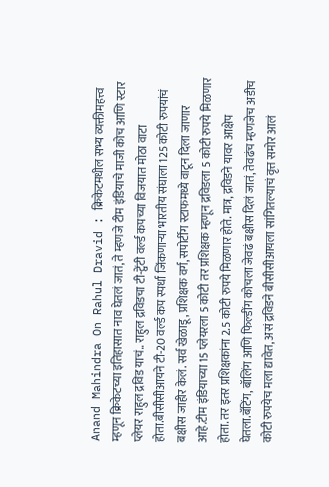Anand Mahindra On Rahul Dravid : क्रिकेटमधील सभ्य व्यक्तीमहत्त्व म्हणून क्रिकेटच्या इतिहासात नाव घेतलं जातं, ते म्हणजे टीम इंडियाचे माजी कोच आणि स्टार प्लेयर राहुल द्रविड याचं.. राहुल द्रविडचा टी-ट्वेंटी वर्ल्ड कपच्या विजयात मोठा वाटा होता.बीसीसीआयने टी-20 वर्ल्ड कप स्पर्धा जिंकणाऱ्या भारतीय संघाला 125 कोटी रुपयांचं बक्षीस जाहीर केलं. सर्व खेळाडू, प्रशिक्षक वर्ग, सपोर्टींग स्टाफमध्ये वाटून दिला जाणार आहे.टीम इंडियाच्या 15 प्लेयरला 5 कोटी तर प्रशिक्षक म्हणून द्रविडला 5 कोटी रुपये मिळणार होता. तर इतर प्रशिक्षकांना 2.5 कोटी रुपये मिळणार होते. मात्र, द्रविडने यावर आक्षेप घेतला.बॅटिंग, बॉलिंग आणि फिल्डींग कोचला जेवढं बक्षीस दिलं जातं, तेवढंच म्हणजेच अडीच कोटी रुपयेच मला द्यावेत, असं द्रविडने बीसीसीआयला सांगितल्याचं वृत्त समोर आलं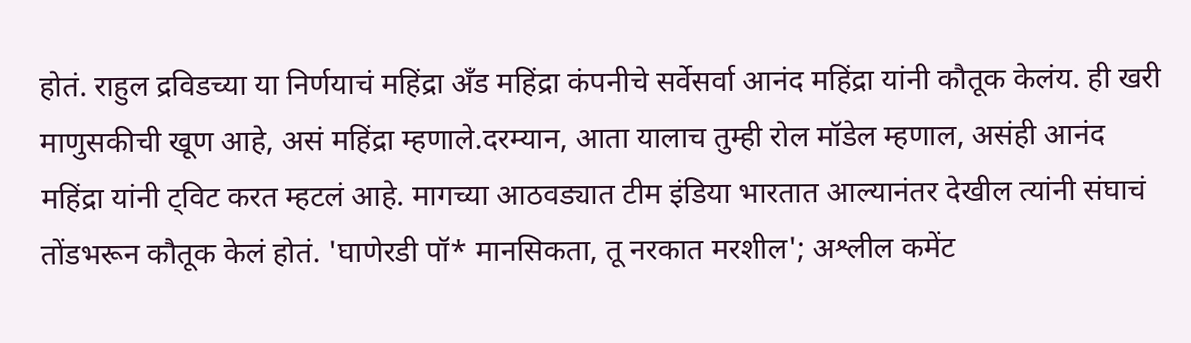होतं. राहुल द्रविडच्या या निर्णयाचं महिंद्रा अँड महिंद्रा कंपनीचे सर्वेसर्वा आनंद महिंद्रा यांनी कौतूक केलंय. ही खरी माणुसकीची खूण आहे, असं महिंद्रा म्हणाले.दरम्यान, आता यालाच तुम्ही रोल मॉडेल म्हणाल, असंही आनंद महिंद्रा यांनी ट्विट करत म्हटलं आहे. मागच्या आठवड्यात टीम इंडिया भारतात आल्यानंतर देखील त्यांनी संघाचं तोंडभरून कौतूक केलं होतं. 'घाणेरडी पॉ* मानसिकता, तू नरकात मरशील'; अश्लील कमेंट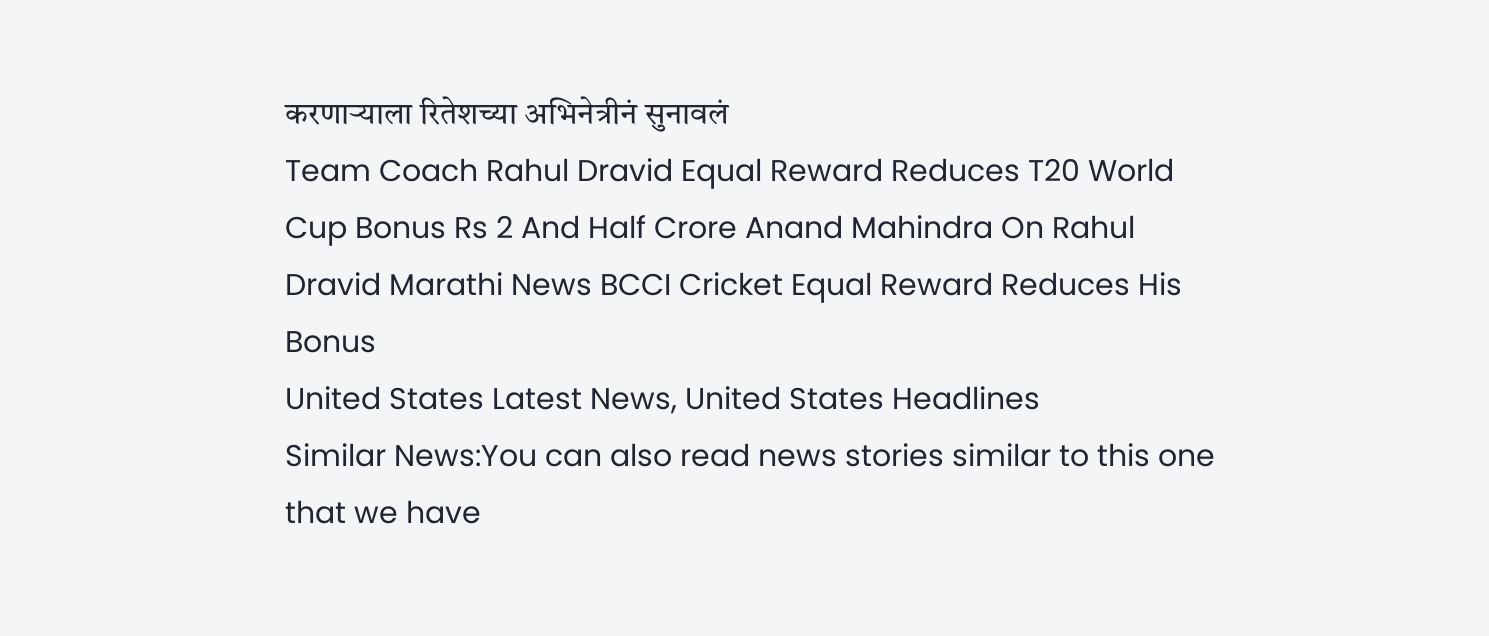करणाऱ्याला रितेशच्या अभिनेत्रीनं सुनावलं
Team Coach Rahul Dravid Equal Reward Reduces T20 World Cup Bonus Rs 2 And Half Crore Anand Mahindra On Rahul Dravid Marathi News BCCI Cricket Equal Reward Reduces His Bonus
United States Latest News, United States Headlines
Similar News:You can also read news stories similar to this one that we have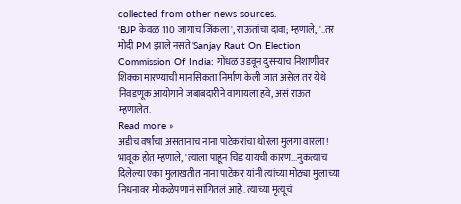collected from other news sources.
'BJP केवळ 110 जागाच जिंकला', राऊतांचा दावा; म्हणाले, '..तर मोदी PM झाले नसते'Sanjay Raut On Election Commission Of India: गोंधळ उडवून दुसऱ्याच निशाणीवर शिक्का मारण्याची मानसिकता निर्माण केली जात असेल तर येथे निवडणूक आयोगाने जबाबदारीने वागायला हवे, असं राऊत म्हणालेत.
Read more »
अडीच वर्षांचा असतानाच नाना पाटेकरांचा थोरला मुलगा वारला! भावूक होत म्हणाले, 'त्याला पाहून चिड यायची कारण...नुकत्याच दिलेल्या एका मुलाखतीत नाना पाटेकर यांनी त्यांच्या मोठ्या मुलाच्या निधनावर मोकळेपणानं सांगितलं आहे. त्याच्या मृत्यूचं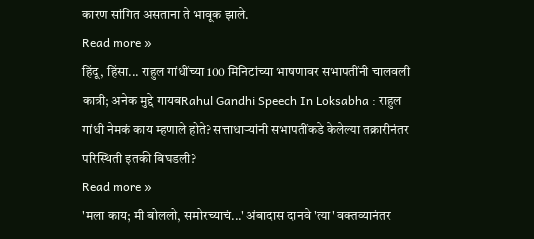कारण सांगित असताना ते भावूक झाले.
Read more »
हिंदू, हिंसा... राहुल गांधींच्या 100 मिनिटांच्या भाषणावर सभापतींनी चालवली कात्री; अनेक मुद्दे गायबRahul Gandhi Speech In Loksabha : राहुल गांधी नेमकं काय म्हणाले होते? सत्ताधाऱ्यांनी सभापतींकडे केलेल्या तक्रारीनंतर परिस्थिती इतकी बिघडली?
Read more »
'मला काय; मी बोललो, समोरच्याचं...' अंबादास दानवे 'त्या' वक्तव्यानंतर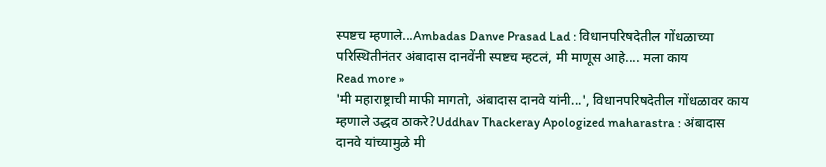स्पष्टच म्हणाले...Ambadas Danve Prasad Lad : विधानपरिषदेतील गोंधळाच्या परिस्थितीनंतर अंबादास दानवेंनी स्पष्टच म्हटलं, मी माणूस आहे.... मला काय
Read more »
'मी महाराष्ट्राची माफी मागतो, अंबादास दानवे यांनी...', विधानपरिषदेतील गोंधळावर काय म्हणाले उद्धव ठाकरे?Uddhav Thackeray Apologized maharastra : अंबादास दानवे यांच्यामुळे मी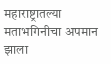महाराष्ट्रातल्या मताभगिनीचा अपमान झाला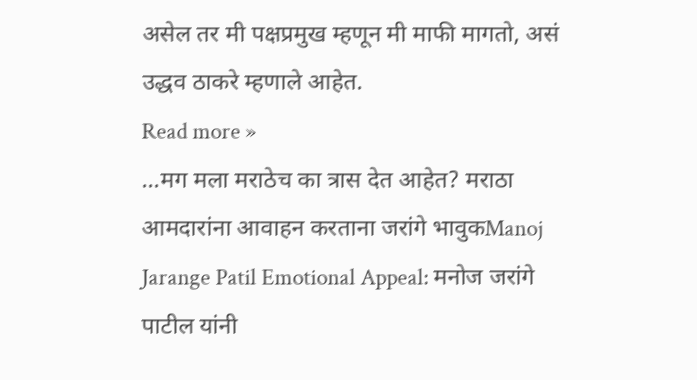असेल तर मी पक्षप्रमुख म्हणून मी माफी मागतो, असं उद्धव ठाकरे म्हणाले आहेत.
Read more »
...मग मला मराठेच का त्रास देत आहेत? मराठा आमदारांना आवाहन करताना जरांगे भावुकManoj Jarange Patil Emotional Appeal: मनोज जरांगे पाटील यांनी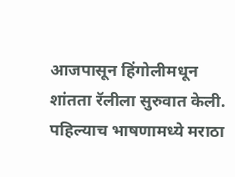आजपासून हिंगोलीमधून शांतता रॅलीला सुरुवात केली. पहिल्याच भाषणामध्ये मराठा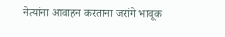नेत्यांना आवाहन करताना जरांगे भावूक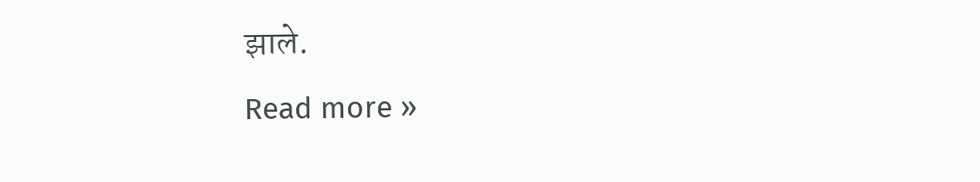झाले.
Read more »